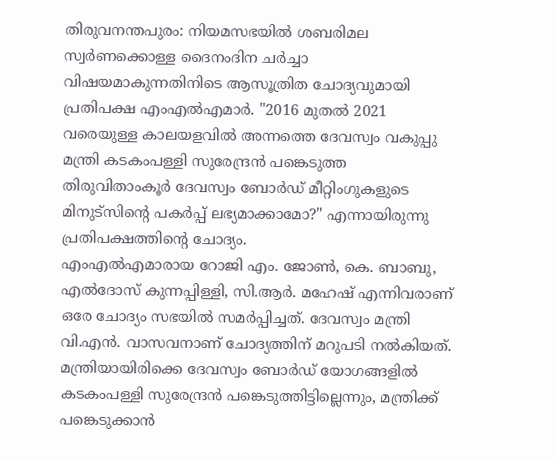തിരുവനന്തപുരം: നിയമസഭയിൽ ശബരിമല സ്വർണക്കൊള്ള ദൈനംദിന ചർച്ചാ വിഷയമാകുന്നതിനിടെ ആസൂത്രിത ചോദ്യവുമായി പ്രതിപക്ഷ എംഎൽഎമാർ. "2016 മുതൽ 2021 വരെയുള്ള കാലയളവിൽ അന്നത്തെ ദേവസ്വം വകുപ്പു മന്ത്രി കടകംപള്ളി സുരേന്ദ്രൻ പങ്കെടുത്ത തിരുവിതാംകൂർ ദേവസ്വം ബോർഡ് മീറ്റിംഗുകളുടെ മിനുട്സിൻ്റെ പകർപ്പ് ലഭ്യമാക്കാമോ?" എന്നായിരുന്നു പ്രതിപക്ഷത്തിൻ്റെ ചോദ്യം.
എംഎൽഎമാരായ റോജി എം. ജോൺ, കെ. ബാബു, എൽദോസ് കുന്നപ്പിള്ളി, സി.ആർ. മഹേഷ് എന്നിവരാണ് ഒരേ ചോദ്യം സഭയിൽ സമർപ്പിച്ചത്. ദേവസ്വം മന്ത്രി വി.എൻ. വാസവനാണ് ചോദ്യത്തിന് മറുപടി നൽകിയത്. മന്ത്രിയായിരിക്കെ ദേവസ്വം ബോർഡ് യോഗങ്ങളിൽ കടകംപള്ളി സുരേന്ദ്രൻ പങ്കെടുത്തിട്ടില്ലെന്നും, മന്ത്രിക്ക് പങ്കെടുക്കാൻ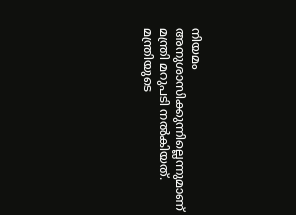നിയമം അനുശാസിക്കുന്നില്ലെന്നുമാണ് മന്ത്രി മറുപടി നൽകിയത്.
മന്ത്രിയുടെ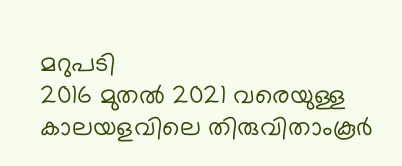മറുപടി
2016 മുതൽ 2021 വരെയുള്ള കാലയളവിലെ തിരുവിതാംകൂർ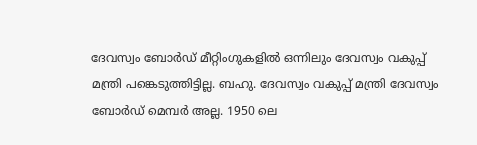ദേവസ്വം ബോർഡ് മീറ്റിംഗുകളിൽ ഒന്നിലും ദേവസ്വം വകുപ്പ് മന്ത്രി പങ്കെടുത്തിട്ടില്ല. ബഹു. ദേവസ്വം വകുപ്പ് മന്ത്രി ദേവസ്വം ബോർഡ് മെമ്പർ അല്ല. 1950 ലെ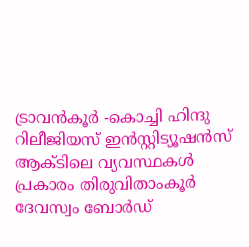ട്രാവൻകൂർ -കൊച്ചി ഹിന്ദു റിലീജിയസ് ഇൻസ്റ്റിട്യൂഷൻസ് ആക്ടിലെ വ്യവസ്ഥകൾ പ്രകാരം തിരുവിതാംകൂർ ദേവസ്വം ബോർഡ്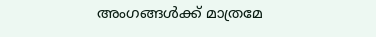അംഗങ്ങൾക്ക് മാത്രമേ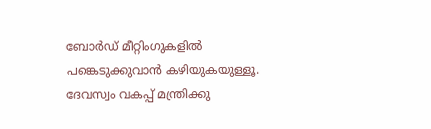ബോർഡ് മീറ്റിംഗുകളിൽ പങ്കെടുക്കുവാൻ കഴിയുകയുള്ളൂ. ദേവസ്വം വകപ്പ് മന്ത്രിക്കു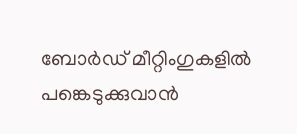ബോർഡ് മീറ്റിംഗുകളിൽ പങ്കെടുക്കുവാൻ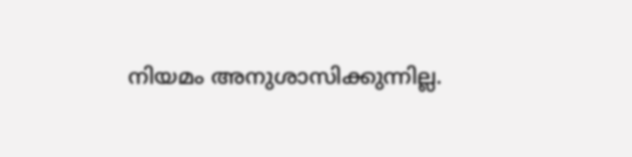നിയമം അനുശാസിക്കുന്നില്ല.